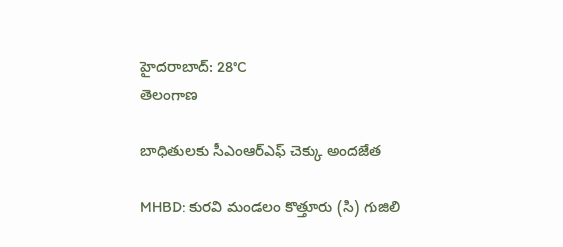హైదరాబాద్: 28°C
తెలంగాణ

బాధితులకు సీఎంఆర్‌ఎఫ్‌ చెక్కు అందజేత

MHBD: కురవి మండలం కొత్తూరు (సి) గుజిలి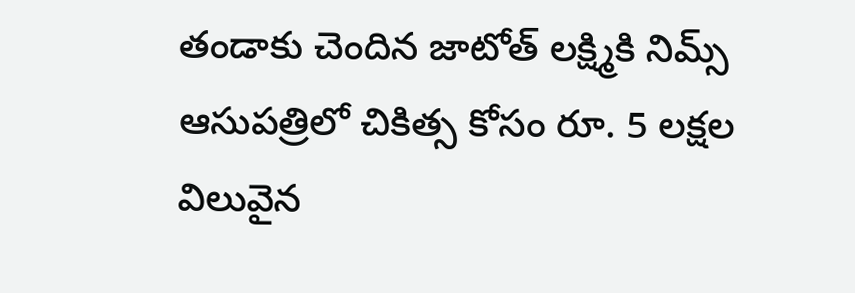తండాకు చెందిన జాటోత్ లక్ష్మికి నిమ్స్‌ ఆసుపత్రిలో చికిత్స కోసం రూ. 5 లక్షల విలువైన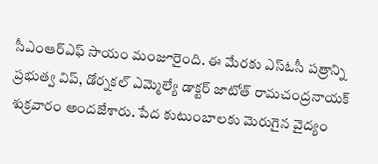సీఎంఆర్‌ఎఫ్‌ సాయం మంజూరైంది. ఈ మేరకు ఎస్‌ఓసీ పత్రాన్ని ప్రభుత్వ విప్‌, డోర్నకల్‌ ఎమ్మెల్యే డాక్టర్‌ జాటోత్‌ రామచంద్రనాయక్‌ శుక్రవారం అందజేశారు. పేద కుటుంబాలకు మెరుగైన వైద్యం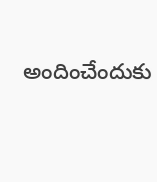అందించేందుకు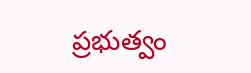ప్రభుత్వం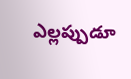ఎల్లప్పుడూ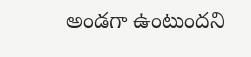అండగా ఉంటుందని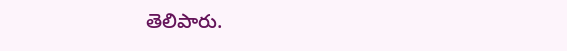తెలిపారు.